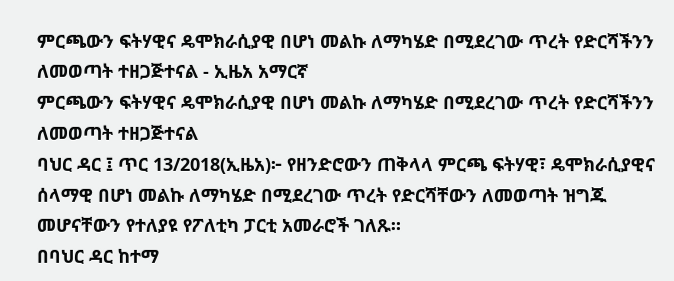ምርጫውን ፍትሃዊና ዴሞክራሲያዊ በሆነ መልኩ ለማካሄድ በሚደረገው ጥረት የድርሻችንን ለመወጣት ተዘጋጅተናል - ኢዜአ አማርኛ
ምርጫውን ፍትሃዊና ዴሞክራሲያዊ በሆነ መልኩ ለማካሄድ በሚደረገው ጥረት የድርሻችንን ለመወጣት ተዘጋጅተናል
ባህር ዳር ፤ ጥር 13/2018(ኢዜአ)፦ የዘንድሮውን ጠቅላላ ምርጫ ፍትሃዊ፣ ዴሞክራሲያዊና ሰላማዊ በሆነ መልኩ ለማካሄድ በሚደረገው ጥረት የድርሻቸውን ለመወጣት ዝግጁ መሆናቸውን የተለያዩ የፖለቲካ ፓርቲ አመራሮች ገለጹ።
በባህር ዳር ከተማ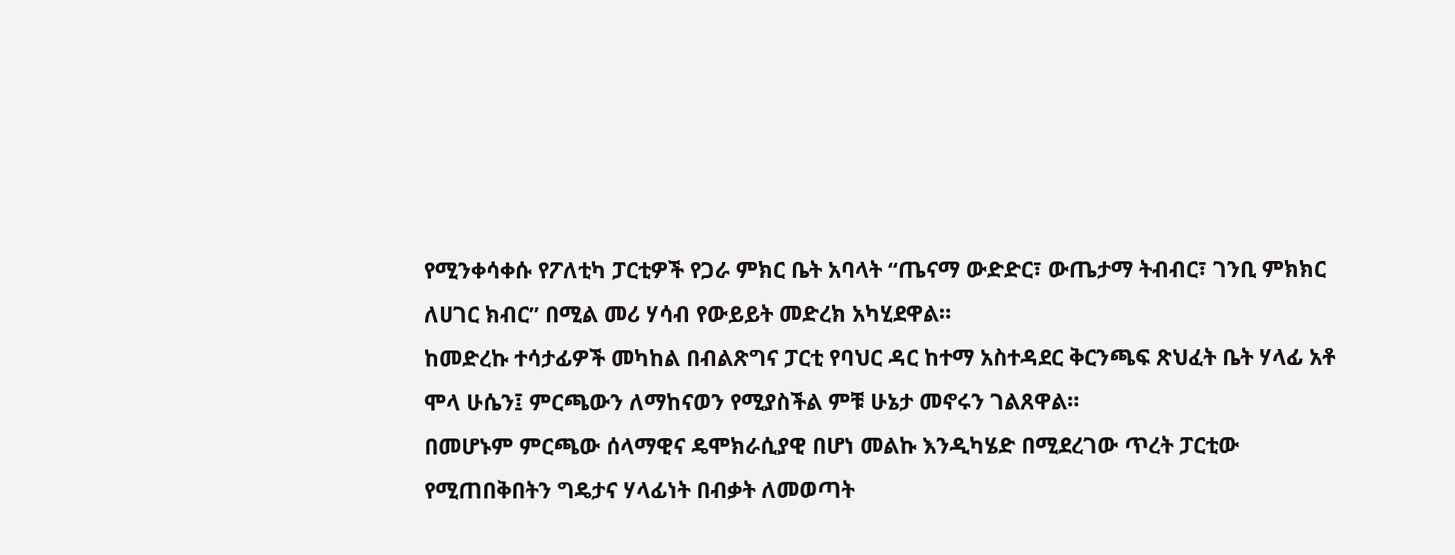የሚንቀሳቀሱ የፖለቲካ ፓርቲዎች የጋራ ምክር ቤት አባላት “ጤናማ ውድድር፣ ውጤታማ ትብብር፣ ገንቢ ምክክር ለሀገር ክብር” በሚል መሪ ሃሳብ የውይይት መድረክ አካሂደዋል።
ከመድረኩ ተሳታፊዎች መካከል በብልጽግና ፓርቲ የባህር ዳር ከተማ አስተዳደር ቅርንጫፍ ጽህፈት ቤት ሃላፊ አቶ ሞላ ሁሴን፤ ምርጫውን ለማከናወን የሚያስችል ምቹ ሁኔታ መኖሩን ገልጸዋል።
በመሆኑም ምርጫው ሰላማዊና ዴሞክራሲያዊ በሆነ መልኩ እንዲካሄድ በሚደረገው ጥረት ፓርቲው የሚጠበቅበትን ግዴታና ሃላፊነት በብቃት ለመወጣት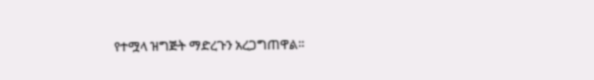የተሟላ ዝግጅት ማድረጉን አረጋግጠዋል።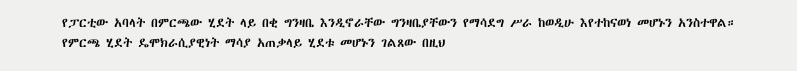የፓርቲው አባላት በምርጫው ሂደት ላይ በቂ ግንዛቤ እንዲኖራቸው ግንዛቤያቸውን የማሳደግ ሥራ ከወዲሁ እየተከናወነ መሆኑን አንስተዋል።
የምርጫ ሂደት ዴሞክራሲያዊነት ማሳያ አጠቃላይ ሂደቱ መሆኑን ገልጸው በዚህ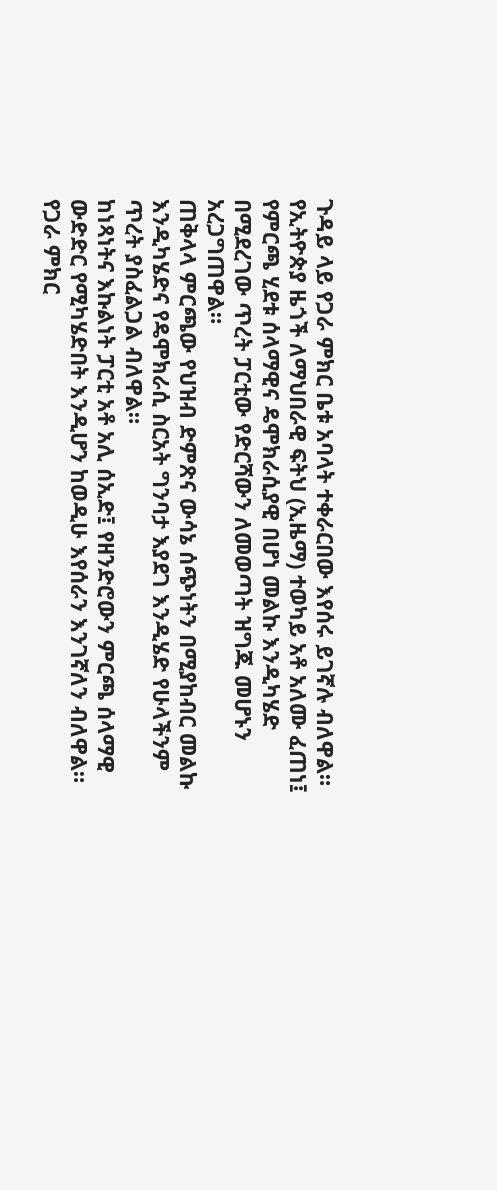ጉዳይ ላይ የጋራ ምክር ቤቱ አባላት ተቀራርበው እየሰሩ ይገኛሉ ብለዋል።
የኢትዮጵያ ዜጎች ለማህበራዊ ፍትህ (ኢዜማ) ተወካይ አቶ አለሙ ፈጠነ፤ የምርጫ ሂደቱ ሰላማዊና ዴሞክራሲያዊ በሆነ መልኩ እንዲካሄድ በሚደረገው ጥረት ፓርቲው የድርሻውን ለመወጣት ዝግጁ መሆኑን አረጋግጠዋል።
ጠቅላላ ምርጫው የህዝብ ድምጽና ውሳኔ ሰጭነትን በሚያከብር መልኩ እንዲካሄድና የዴሞክራሲ ስርአት ግንባታ እያደገ እንዲሄድ የሁላችንም ጥረት ያስፈልጋል ብለዋል።
ከነጻነትና እኩልነት ፓርቲ አቶ አሊ ሰኢድ፤ የዘንድሮውን ምርጫ ሰላማዊ ውድድር የሚካሄድበት እንዲሆን ከወዲሁ እየሰራን እንገኛለን ብለዋል።
የጋራ ምክር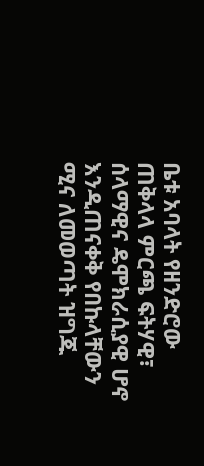ቤቱ አባላት የዘንድሮው ጠቅላላ ምርጫ ፍትሃዊ፣ ሰላማዊና ዴሞክራሲያዊ ሆኖ እንዲጠናቀቅ የበኩላቸውን ሚና ለመወጣት ዝግጁ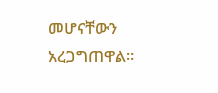መሆናቸውን አረጋግጠዋል።